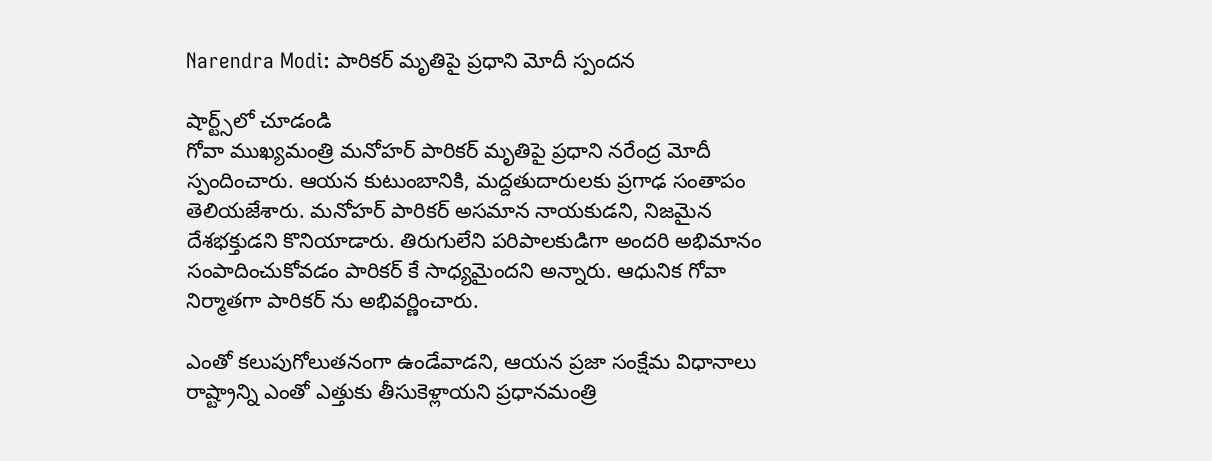Narendra Modi: పారికర్ మృతిపై ప్రధాని మోదీ స్పందన

షార్ట్స్‌లో చూడండి
గోవా ముఖ్యమంత్రి మనోహర్ పారికర్ మృతిపై ప్రధాని నరేంద్ర మోదీ స్పందించారు. ఆయన కుటుంబానికి, మద్దతుదారులకు ప్రగాఢ సంతాపం తెలియజేశారు. మనోహర్ పారికర్ అసమాన నాయకుడని, నిజమైన దేశభక్తుడని కొనియాడారు. తిరుగులేని పరిపాలకుడిగా అందరి అభిమానం సంపాదించుకోవడం పారికర్ కే సాధ్యమైందని అన్నారు. ఆధునిక గోవా నిర్మాతగా పారికర్ ను అభివర్ణించారు.

ఎంతో కలుపుగోలుతనంగా ఉండేవాడని, ఆయన ప్రజా సంక్షేమ విధానాలు రాష్ట్రాన్ని ఎంతో ఎత్తుకు తీసుకెళ్లాయని ప్రధానమంత్రి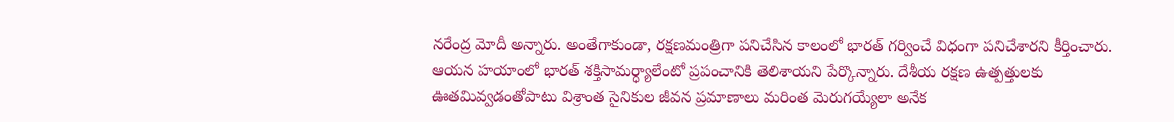నరేంద్ర మోదీ అన్నారు. అంతేగాకుండా, రక్షణమంత్రిగా పనిచేసిన కాలంలో భారత్ గర్వించే విధంగా పనిచేశారని కీర్తించారు. ఆయన హయాంలో భారత్ శక్తిసామర్ధ్యాలేంటో ప్రపంచానికి తెలిశాయని పేర్కొన్నారు. దేశీయ రక్షణ ఉత్పత్తులకు ఊతమివ్వడంతోపాటు విశ్రాంత సైనికుల జీవన ప్రమాణాలు మరింత మెరుగయ్యేలా అనేక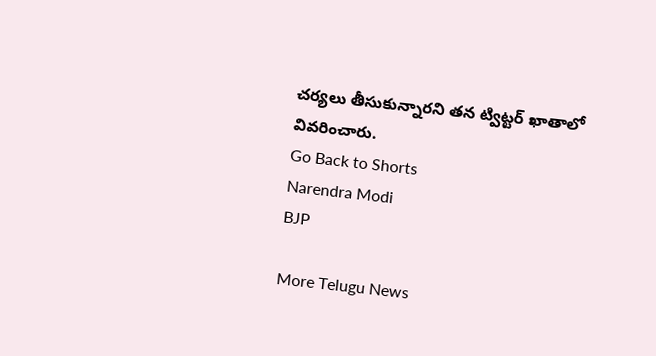చర్యలు తీసుకున్నారని తన ట్విట్టర్ ఖాతాలో వివరించారు.
Go Back to Shorts
Narendra Modi
BJP

More Telugu News